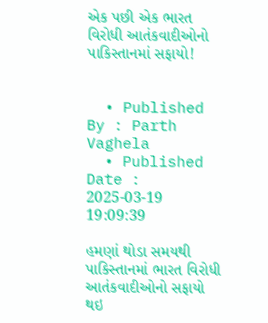એક પછી એક ભારત વિરોધી આતંકવાદીઓનો પાકિસ્તાનમાં સફાયો!


  • Published By : Parth Vaghela
  • Published Date : 2025-03-19 19:09:39

હમણાં થોડા સમયથી પાકિસ્તાનમાં ભારત વિરોધી આતંકવાદીઓનો સફાયો થઇ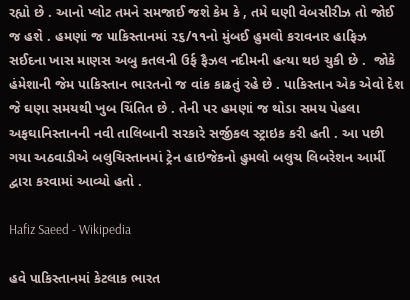રહ્યો છે . આનો પ્લોટ તમને સમજાઈ જશે કેમ કે , તમે ઘણી વેબસીરીઝ તો જોઈ જ હશે . હમણાં જ પાકિસ્તાનમાં ૨૬/૧૧નો મુંબઈ હુમલો કરાવનાર હાફિઝ સઈદના ખાસ માણસ અબુ કતલની ઉર્ફ ફૈઝલ નદીમની હત્યા થઇ ચુકી છે .  જોકે હંમેશાની જેમ પાકિસ્તાન ભારતનો જ વાંક કાઢતું રહે છે . પાકિસ્તાન એક એવો દેશ જે ઘણા સમયથી ખુબ ચિંતિત છે . તેની પર હમણાં જ થોડા સમય પેહલા અફઘાનિસ્તાનની નવી તાલિબાની સરકારે સર્જીકલ સ્ટ્રાઇક કરી હતી . આ પછી ગયા અઠવાડીએ બલુચિસ્તાનમાં ટ્રેન હાઇજેકનો હુમલો બલુચ લિબરેશન આર્મી દ્વારા કરવામાં આવ્યો હતો .

Hafiz Saeed - Wikipedia

હવે પાકિસ્તાનમાં કેટલાક ભારત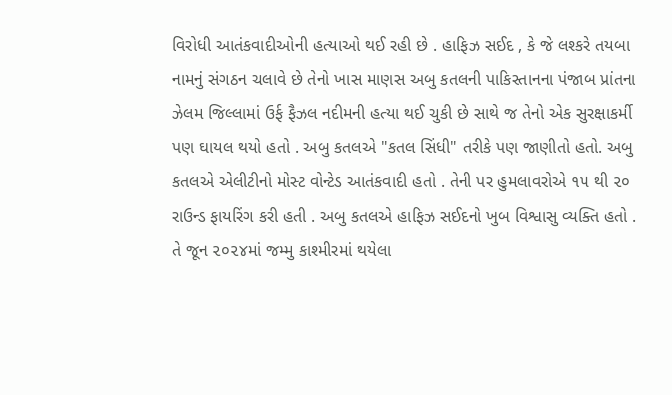વિરોધી આતંકવાદીઓની હત્યાઓ થઈ રહી છે . હાફિઝ સઈદ , કે જે લશ્કરે તયબા નામનું સંગઠન ચલાવે છે તેનો ખાસ માણસ અબુ કતલની પાકિસ્તાનના પંજાબ પ્રાંતના ઝેલમ જિલ્લામાં ઉર્ફ ફૈઝલ નદીમની હત્યા થઈ ચુકી છે સાથે જ તેનો એક સુરક્ષાકર્મી પણ ઘાયલ થયો હતો . અબુ કતલએ "કતલ સિંધી" તરીકે પણ જાણીતો હતો. અબુ કતલએ એલીટીનો મોસ્ટ વોન્ટેડ આતંકવાદી હતો . તેની પર હુમલાવરોએ ૧૫ થી ૨૦ રાઉન્ડ ફાયરિંગ કરી હતી . અબુ કતલએ હાફિઝ સઈદનો ખુબ વિશ્વાસુ વ્યક્તિ હતો . તે જૂન ૨૦૨૪માં જમ્મુ કાશ્મીરમાં થયેલા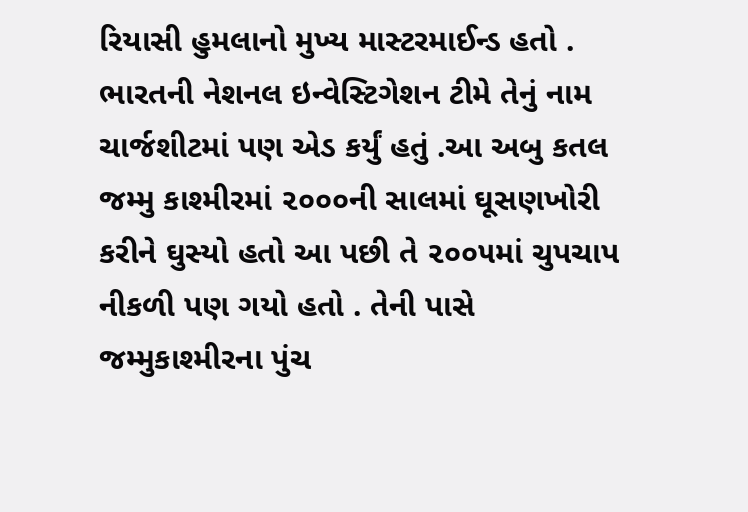રિયાસી હુમલાનો મુખ્ય માસ્ટરમાઈન્ડ હતો . ભારતની નેશનલ ઇન્વેસ્ટિગેશન ટીમે તેનું નામ ચાર્જશીટમાં પણ એડ કર્યું હતું .આ અબુ કતલ જમ્મુ કાશ્મીરમાં ૨૦૦૦ની સાલમાં ઘૂસણખોરી કરીને ઘુસ્યો હતો આ પછી તે ૨૦૦૫માં ચુપચાપ નીકળી પણ ગયો હતો . તેની પાસે જમ્મુકાશ્મીરના પુંચ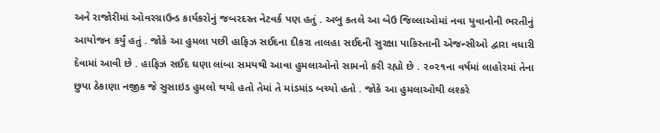અને રાજોરીમાં ઓવરગ્રાઉન્ડ કાર્યકરોનું જબરદસ્ત નેટવર્ક પણ હતું . અબુ કતલે આ બેઉ જિલ્લાઓમાં નવા યુવાનોની ભરતીનું આયોજન કર્યું હતું . જોકે આ હુમલા પછી હાફિઝ સઈદના દીકરા તાલહા સઈદની સુરક્ષા પાકિસ્તાની એજન્સીઓ દ્વારા વધારી દેવામાં આવી છે . હાફિઝ સઈદ ઘણા લાંબા સમયથી આવા હુમલાઓનો સામનો કરી રહ્યો છે . ૨૦૨૧ના વર્ષમાં લાહોરમાં તેના છુપા ઠેકાણા નજીક જે સુસાઇડ હુમલો થયો હતો તેમાં તે માંડમાંડ બચ્યો હતો . જોકે આ હુમલાઓથી લશ્કરે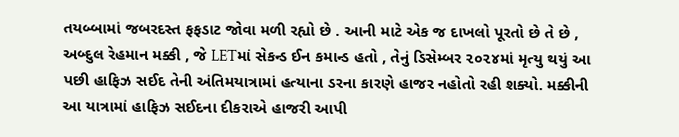તયબ્બામાં જબરદસ્ત ફફડાટ જોવા મળી રહ્યો છે . આની માટે એક જ દાખલો પૂરતો છે તે છે , અબ્દુલ રેહમાન મક્કી , જે LETમાં સેકન્ડ ઈન કમાન્ડ હતો , તેનું ડિસેમ્બર ૨૦૨૪માં મૃત્યુ થયું આ પછી હાફિઝ સઈદ તેની અંતિમયાત્રામાં હત્યાના ડરના કારણે હાજર નહોતો રહી શક્યો. મક્કીની આ યાત્રામાં હાફિઝ સઈદના દીકરાએ હાજરી આપી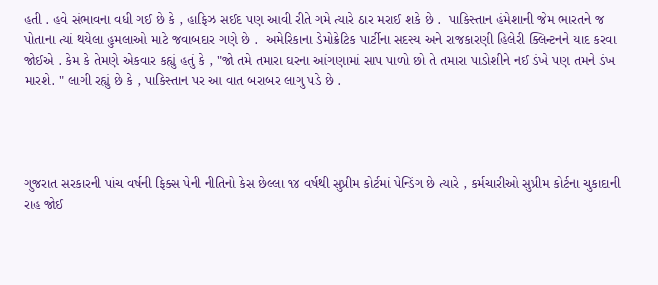હતી . હવે સંભાવના વધી ગઈ છે કે , હાફિઝ સઈદ પણ આવી રીતે ગમે ત્યારે ઠાર મરાઈ શકે છે .  પાકિસ્તાન હંમેશાની જેમ ભારતને જ પોતાના ત્યાં થયેલા હુમલાઓ માટે જવાબદાર ગણે છે .  અમેરિકાના ડેમોક્રેટિક પાર્ટીના સદસ્ય અને રાજકારણી હિલેરી ક્લિન્ટનને યાદ કરવા જોઈએ . કેમ કે તેમણે એકવાર કહ્યું હતું કે , "જો તમે તમારા ઘરના આંગણામાં સાપ પાળો છો તે તમારા પાડોશીને નઈ ડંખે પણ તમને ડંખ મારશે. " લાગી રહ્યું છે કે , પાકિસ્તાન પર આ વાત બરાબર લાગુ પડે છે .




ગુજરાત સરકારની પાંચ વર્ષની ફિક્સ પેની નીતિનો કેસ છેલ્લા ૧૪ વર્ષથી સુપ્રીમ કોર્ટમાં પેન્ડિંગ છે ત્યારે , કર્મચારીઓ સુપ્રીમ કોર્ટના ચુકાદાની રાહ જોઈ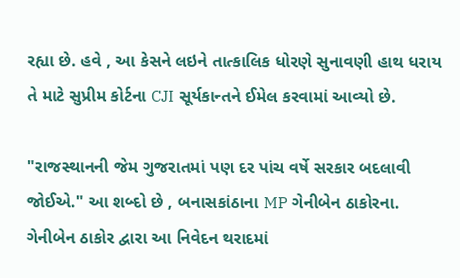રહ્યા છે. હવે , આ કેસને લઇને તાત્કાલિક ધોરણે સુનાવણી હાથ ધરાય તે માટે સુપ્રીમ કોર્ટના CJI સૂર્યકાન્તને ઈમેલ કરવામાં આવ્યો છે.

"રાજસ્થાનની જેમ ગુજરાતમાં પણ દર પાંચ વર્ષે સરકાર બદલાવી જોઈએ." આ શબ્દો છે , બનાસકાંઠાના MP ગેનીબેન ઠાકોરના. ગેનીબેન ઠાકોર દ્વારા આ નિવેદન થરાદમાં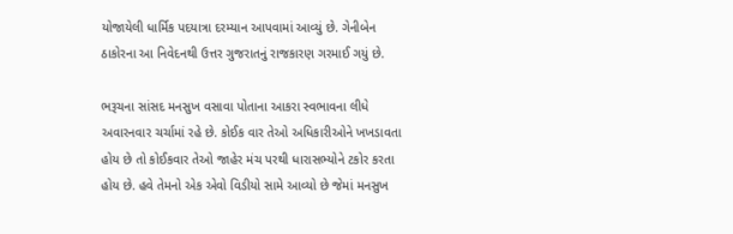યોજાયેલી ધાર્મિક પદયાત્રા દરમ્યાન આપવામાં આવ્યું છે. ગેનીબેન ઠાકોરના આ નિવેદનથી ઉત્તર ગુજરાતનું રાજકારણ ગરમાઈ ગયું છે.

ભરૂચના સાંસદ મનસુખ વસાવા પોતાના આકરા સ્વભાવના લીધે અવારનવાર ચર્ચામાં રહે છે. કોઈક વાર તેઓ અધિકારીઓને ખખડાવતા હોય છે તો કોઈકવાર તેઓ જાહેર મંચ પરથી ધારાસભ્યોને ટકોર કરતા હોય છે. હવે તેમનો એક એવો વિડીયો સામે આવ્યો છે જેમાં મનસુખ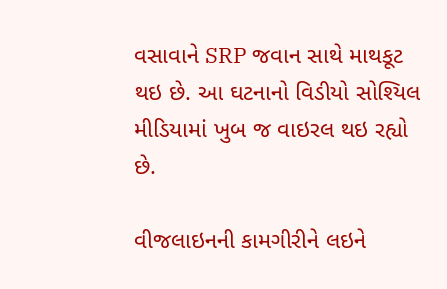વસાવાને SRP જવાન સાથે માથકૂટ થઇ છે. આ ઘટનાનો વિડીયો સોશ્યિલ મીડિયામાં ખુબ જ વાઇરલ થઇ રહ્યો છે.

વીજલાઇનની કામગીરીને લઇને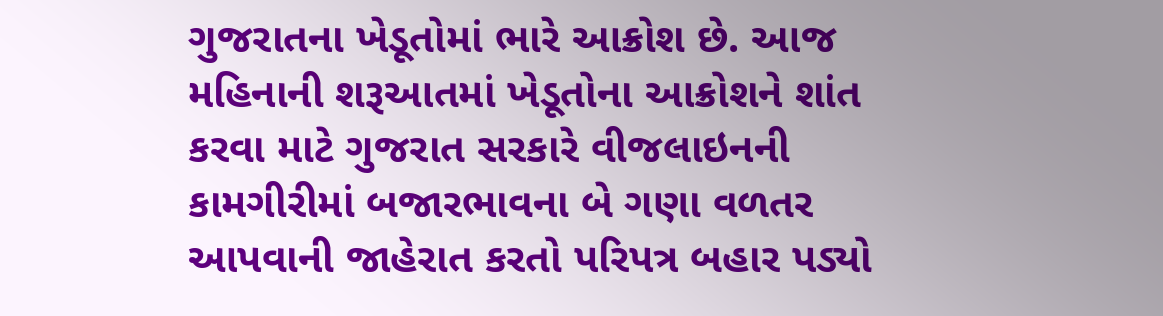ગુજરાતના ખેડૂતોમાં ભારે આક્રોશ છે. આજ મહિનાની શરૂઆતમાં ખેડૂતોના આક્રોશને શાંત કરવા માટે ગુજરાત સરકારે વીજલાઇનની કામગીરીમાં બજારભાવના બે ગણા વળતર આપવાની જાહેરાત કરતો પરિપત્ર બહાર પડ્યો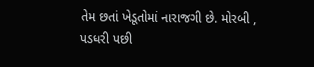તેમ છતાં ખેડૂતોમાં નારાજગી છે. મોરબી , પડધરી પછી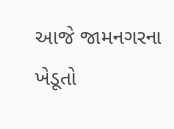આજે જામનગરના ખેડૂતો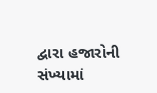દ્વારા હજારોની સંખ્યામાં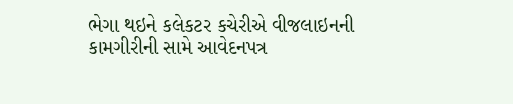ભેગા થઇને કલેકટર કચેરીએ વીજલાઇનની કામગીરીની સામે આવેદનપત્ર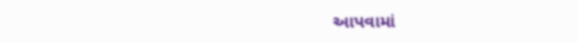આપવામાં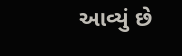આવ્યું છે